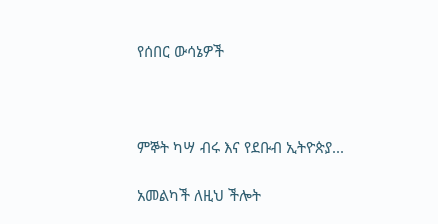የሰበር ውሳኔዎች



ምኞት ካሣ ብሩ እና የደቡብ ኢትዮጵያ...

አመልካች ለዚህ ችሎት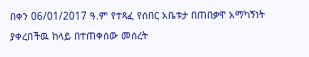በቀን 06/01/2017 ዓ.ም የተጻፈ የሰበር አቤቱታ በጠበቃዋ አማካኝነት ያቀረበችዉ ከላይ በተጠቀሰው መሰረት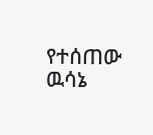የተሰጠው ዉሳኔ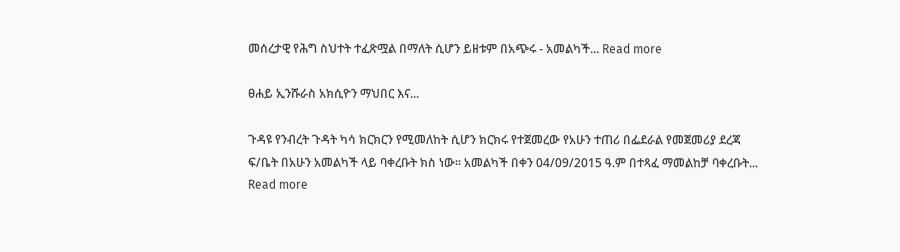መሰረታዊ የሕግ ስህተት ተፈጽሟል በማለት ሲሆን ይዘቱም በአጭሩ - አመልካች... Read more

ፀሐይ ኢንሹራስ አክሲዮን ማህበር እና...

ጉዳዩ የንብረት ጉዳት ካሳ ክርክርን የሚመለከት ሲሆን ክርክሩ የተጀመረው የአሁን ተጠሪ በፌደራል የመጀመሪያ ደረጃ ፍ/ቤት በአሁን አመልካች ላይ ባቀረቡት ክስ ነው፡፡ አመልካች በቀን 04/09/2015 ዓ.ም በተጻፈ ማመልከቻ ባቀረቡት... Read more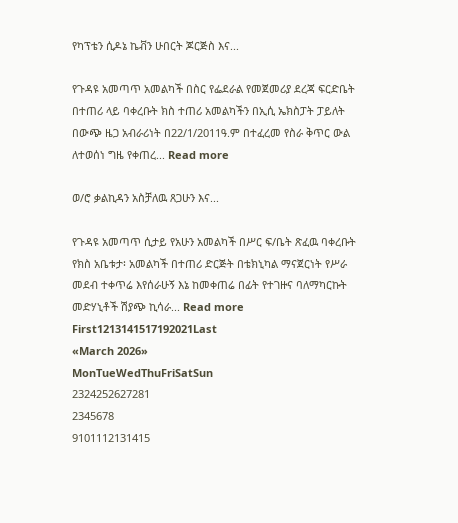የካፕቴን ሲዶኔ ኬቭን ሁበርት ጆርጅስ እና...

የጉዳዩ አመጣጥ አመልካች በስር የፌደራል የመጀመሪያ ደረጃ ፍርድቤት በተጠሪ ላይ ባቀረቡት ክስ ተጠሪ አመልካችን በኢሲ ኤክስፓት ፓይለት በውጭ ዜጋ አብራሪነት በ22/1/2011ዓ.ም በተፈረመ የስራ ቅጥር ውል ለተወሰነ ግዜ የቀጠረ... Read more

ወ/ሮ ቃልኪዳን አስቻለዉ ጸጋሁን እና...

የጉዳዩ አመጣጥ ሲታይ የአሁን አመልካች በሥር ፍ/ቤት ጽፈዉ ባቀረቡት የክስ አቤቱታ፡ አመልካች በተጠሪ ድርጅት በቴክኒካል ማናጀርነት የሥራ መደብ ተቀጥሬ እየሰራሁኝ እኔ ከመቀጠሬ በፊት የተገዙና ባለማካርኩት መድሃኒቶች ሽያጭ ኪሳራ... Read more
First1213141517192021Last
«March 2026»
MonTueWedThuFriSatSun
2324252627281
2345678
9101112131415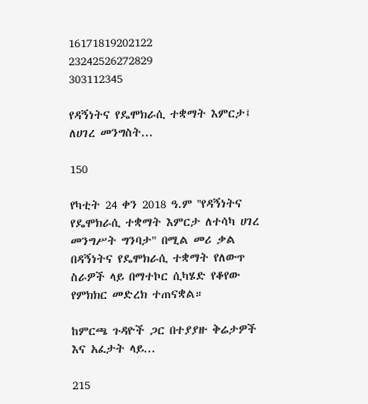16171819202122
23242526272829
303112345

የዳኝነትና የዴሞክራሲ ተቋማት እምርታ፤ ለሀገረ መንግስት...

150

የካቲት 24 ቀን 2018 ዓ.ም ''የዳኝነትና የዴሞክራሲ ተቋማት እምርታ ለተሳካ ሀገረ መንግሥት ግንባታ" በሚል መሪ ቃል በዳኝነትና የዴሞክራሲ ተቋማት የለውጥ ስራዎች ላይ በማተኮር ሲካሄድ የቆየው የምክክር መድረክ ተጠናቋል።

ከምርጫ ጉዳዮች ጋር በተያያዙ ቅሬታዎች እና አፈታት ላይ...

215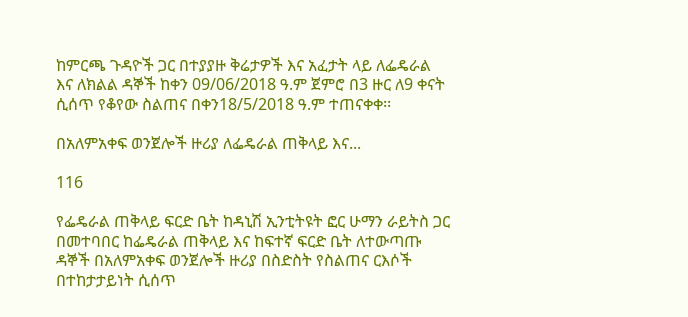ከምርጫ ጉዳዮች ጋር በተያያዙ ቅሬታዎች እና አፈታት ላይ ለፌዴራል እና ለክልል ዳኞች ከቀን 09/06/2018 ዓ.ም ጀምሮ በ3 ዙር ለ9 ቀናት ሲሰጥ የቆየው ስልጠና በቀን18/5/2018 ዓ.ም ተጠናቀቀ፡፡

በአለምአቀፍ ወንጀሎች ዙሪያ ለፌዴራል ጠቅላይ እና...

116

የፌዴራል ጠቅላይ ፍርድ ቤት ከዳኒሽ ኢንቲትዩት ፎር ሁማን ራይትስ ጋር በመተባበር ከፌዴራል ጠቅላይ እና ከፍተኛ ፍርድ ቤት ለተውጣጡ ዳኞች በአለምአቀፍ ወንጀሎች ዙሪያ በስድስት የስልጠና ርእሶች በተከታታይነት ሲሰጥ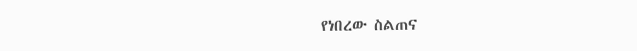የነበረው ስልጠና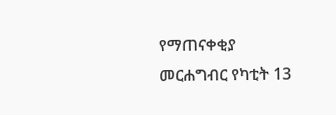የማጠናቀቂያ መርሐግብር የካቲት 13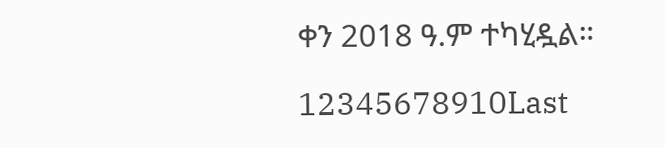ቀን 2018 ዓ.ም ተካሂዷል።

12345678910Last